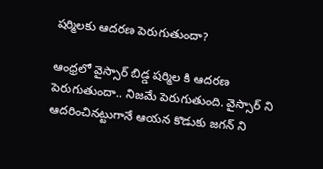షర్మిలకు ఆదరణ పెరుగుతుందా?

ఆంధ్రలో వైస్సార్ బిడ్డ షర్మిల కి ఆదరణ పెరుగుతుందా.. నిజమే పెరుగుతుంది. వైస్సార్ ని ఆదరించినట్టుగానే ఆయన కొడుకు జగన్ ని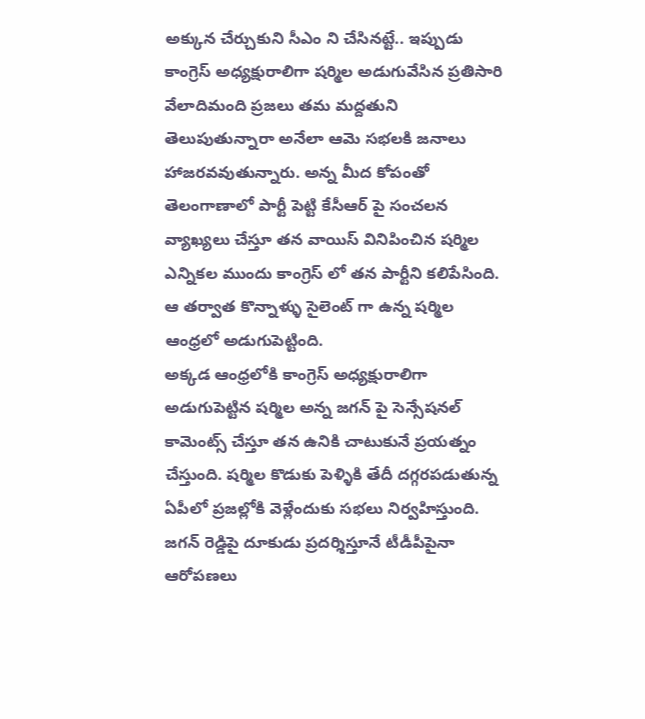అక్కున చేర్చుకుని సీఎం ని చేసినట్టే.. ఇప్పుడు కాంగ్రెస్ అధ్యక్షురాలిగా షర్మిల అడుగువేసిన ప్రతిసారి వేలాదిమంది ప్రజలు తమ మద్దతుని తెలుపుతున్నారా అనేలా ఆమె సభలకి జనాలు హాజరవవుతున్నారు. అన్న మీద కోపంతో తెలంగాణాలో పార్టీ పెట్టి కేసీఆర్ పై సంచలన వ్యాఖ్యలు చేస్తూ తన వాయిస్ వినిపించిన షర్మిల ఎన్నికల ముందు కాంగ్రెస్ లో తన పార్టీని కలిపేసింది. ఆ తర్వాత కొన్నాళ్ళు సైలెంట్ గా ఉన్న షర్మిల ఆంధ్రలో అడుగుపెట్టింది.
అక్కడ ఆంధ్రలోకి కాంగ్రెస్ అధ్యక్షురాలిగా అడుగుపెట్టిన షర్మిల అన్న జగన్ పై సెన్సేషనల్ కామెంట్స్ చేస్తూ తన ఉనికి చాటుకునే ప్రయత్నం చేస్తుంది. షర్మిల కొడుకు పెళ్ళికి తేదీ దగ్గరపడుతున్న ఏపీలో ప్రజల్లోకి వెళ్లేందుకు సభలు నిర్వహిస్తుంది. జగన్ రెడ్డిపై దూకుడు ప్రదర్శిస్తూనే టీడీపీపైనా ఆరోపణలు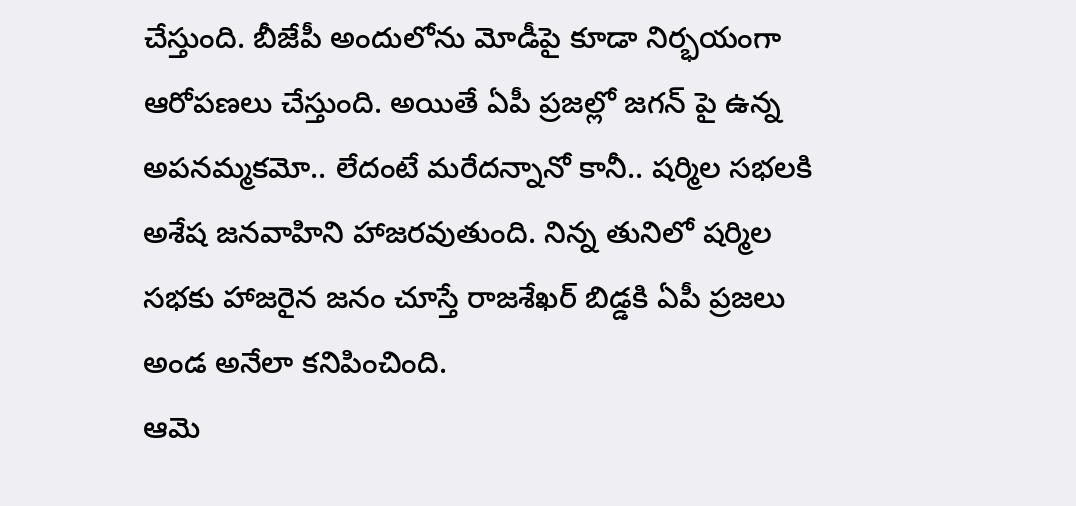చేస్తుంది. బీజేపీ అందులోను మోడీపై కూడా నిర్భయంగా ఆరోపణలు చేస్తుంది. అయితే ఏపీ ప్రజల్లో జగన్ పై ఉన్న అపనమ్మకమో.. లేదంటే మరేదన్నానో కానీ.. షర్మిల సభలకి అశేష జనవాహిని హాజరవుతుంది. నిన్న తునిలో షర్మిల సభకు హాజరైన జనం చూస్తే రాజశేఖర్ బిడ్డకి ఏపీ ప్రజలు అండ అనేలా కనిపించింది.
ఆమె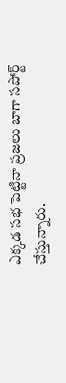ఎక్కడ సభ పెట్టినా ప్రజలు బాగా సపోర్ట్ చేస్తున్నారు.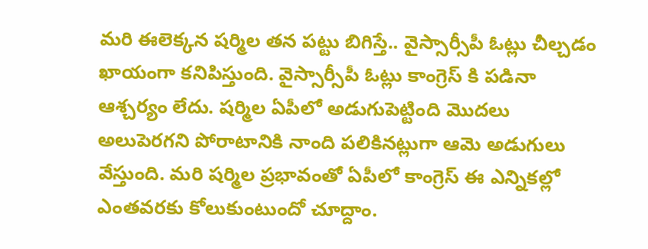మరి ఈలెక్కన షర్మిల తన పట్టు బిగిస్తే.. వైస్సార్సీపీ ఓట్లు చీల్చడం ఖాయంగా కనిపిస్తుంది. వైస్సార్సీపీ ఓట్లు కాంగ్రెస్ కి పడినా ఆశ్చర్యం లేదు. షర్మిల ఏపీలో అడుగుపెట్టింది మొదలు అలుపెరగని పోరాటానికి నాంది పలికినట్లుగా ఆమె అడుగులు వేస్తుంది. మరి షర్మిల ప్రభావంతో ఏపీలో కాంగ్రెస్ ఈ ఎన్నికల్లో ఎంతవరకు కోలుకుంటుందో చూద్దాం.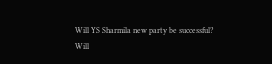Will YS Sharmila new party be successful?
Will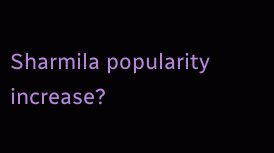Sharmila popularity increase?